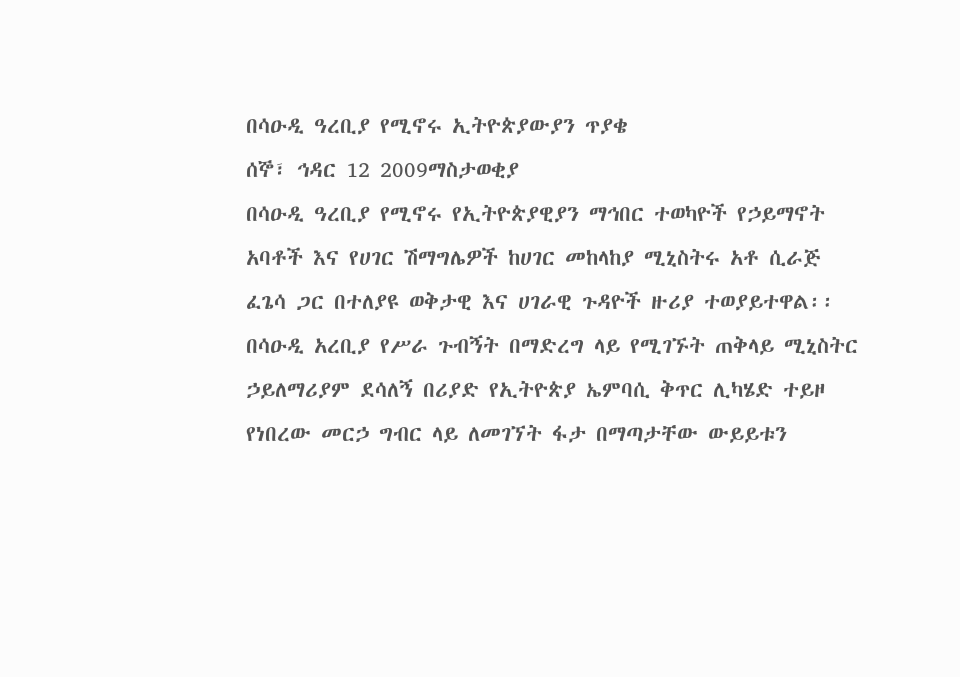በሳዑዲ ዓረቢያ የሚኖሩ ኢትዮጵያውያን ጥያቄ
ሰኞ፣ ኅዳር 12 2009ማስታወቂያ
በሳዑዲ ዓረቢያ የሚኖሩ የኢትዮጵያዊያን ማኅበር ተወካዮች የኃይማኖት አባቶች እና የሀገር ሽማግሌዎች ከሀገር መከላከያ ሚኒስትሩ አቶ ሲራጅ ፈጌሳ ጋር በተለያዩ ወቅታዊ እና ሀገራዊ ጉዳዮች ዙሪያ ተወያይተዋል፡፡ በሳዑዲ አረቢያ የሥራ ጉብኝት በማድረግ ላይ የሚገኙት ጠቅላይ ሚኒስትር ኃይለማሪያም ደሳለኝ በሪያድ የኢትዮጵያ ኤምባሲ ቅጥር ሊካሄድ ተይዞ የነበረው መርኃ ግብር ላይ ለመገኘት ፋታ በማጣታቸው ውይይቱን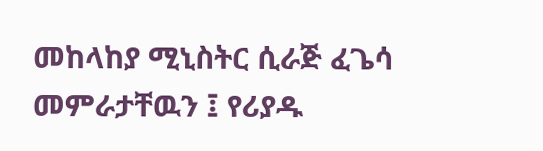መከላከያ ሚኒስትር ሲራጅ ፈጌሳ መምራታቸዉን ፤ የሪያዱ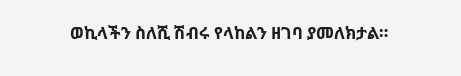ወኪላችን ስለሺ ሽብሩ የላከልን ዘገባ ያመለክታል።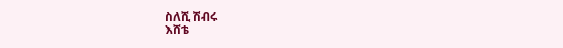ስለሺ ሽብሩ
እሸቴ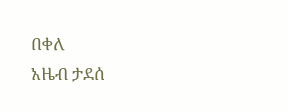በቀለ
አዜብ ታደሰ